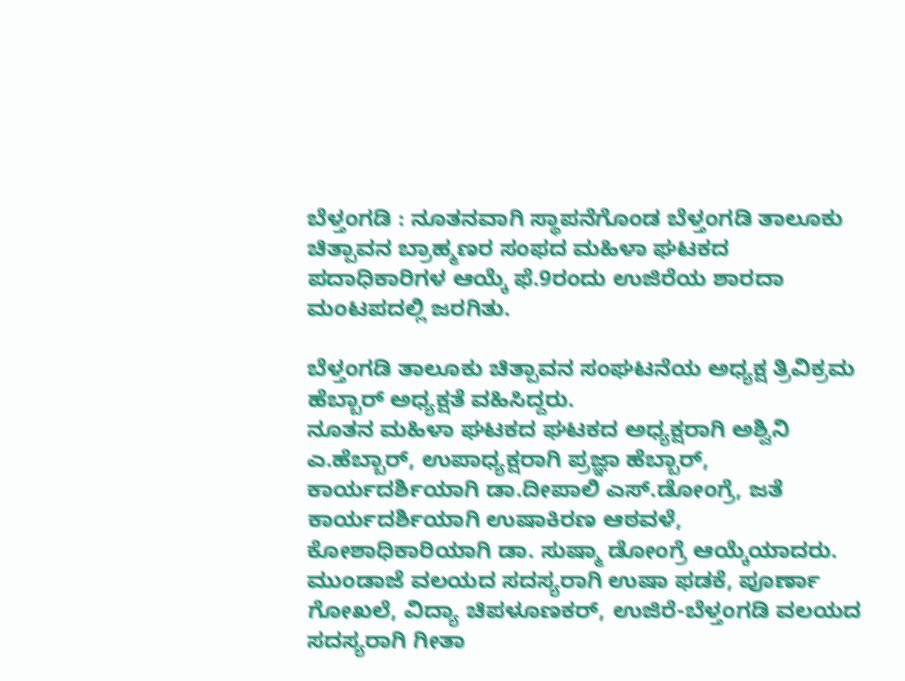ಬೆಳ್ತಂಗಡಿ : ನೂತನವಾಗಿ ಸ್ಥಾಪನೆಗೊಂಡ ಬೆಳ್ತಂಗಡಿ ತಾಲೂಕು ಚಿತ್ಪಾವನ ಬ್ರಾಹ್ಮಣರ ಸಂಫದ ಮಹಿಳಾ ಘಟಕದ ಪದಾಧಿಕಾರಿಗಳ ಆಯ್ಕೆ ಫೆ.9ರಂದು ಉಜಿರೆಯ ಶಾರದಾ ಮಂಟಪದಲ್ಲಿ ಜರಗಿತು.

ಬೆಳ್ತಂಗಡಿ ತಾಲೂಕು ಚಿತ್ಪಾವನ ಸಂಘಟನೆಯ ಅಧ್ಯಕ್ಷ ತ್ರಿವಿಕ್ರಮ ಹೆಬ್ಬಾರ್ ಅಧ್ಯಕ್ಷತೆ ವಹಿಸಿದ್ದರು.
ನೂತನ ಮಹಿಳಾ ಘಟಕದ ಘಟಕದ ಅಧ್ಯಕ್ಷರಾಗಿ ಅಶ್ವಿನಿ ಎ.ಹೆಬ್ಬಾರ್, ಉಪಾಧ್ಯಕ್ಷರಾಗಿ ಪ್ರಜ್ಞಾ ಹೆಬ್ಬಾರ್, ಕಾರ್ಯದರ್ಶಿಯಾಗಿ ಡಾ.ದೀಪಾಲಿ ಎಸ್.ಡೋಂಗ್ರೆ, ಜತೆ ಕಾರ್ಯದರ್ಶಿಯಾಗಿ ಉಷಾಕಿರಣ ಆಠವಳೆ, ಕೋಶಾಧಿಕಾರಿಯಾಗಿ ಡಾ. ಸುಷ್ಮಾ ಡೋಂಗ್ರೆ ಆಯ್ಕೆಯಾದರು.
ಮುಂಡಾಜೆ ವಲಯದ ಸದಸ್ಯರಾಗಿ ಉಷಾ ಫಡಕೆ, ಪೂರ್ಣಾ ಗೋಖಲೆ, ವಿದ್ಯಾ ಚಿಪಳೂಣಕರ್, ಉಜಿರೆ-ಬೆಳ್ತಂಗಡಿ ವಲಯದ ಸದಸ್ಯರಾಗಿ ಗೀತಾ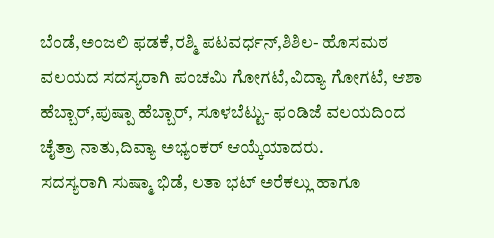ಬೆಂಡೆ,ಅಂಜಲಿ ಫಡಕೆ,ರಶ್ಮಿ ಪಟವರ್ಧನ್,ಶಿಶಿಲ- ಹೊಸಮಠ ವಲಯದ ಸದಸ್ಯರಾಗಿ ಪಂಚಮಿ ಗೋಗಟೆ,ವಿದ್ಯಾ ಗೋಗಟೆ, ಆಶಾ ಹೆಬ್ಬಾರ್,ಪುಷ್ಪಾ ಹೆಬ್ಬಾರ್, ಸೂಳಬೆಟ್ಟು- ಫಂಡಿಜೆ ವಲಯದಿಂದ ಚೈತ್ರಾ ನಾತು,ದಿವ್ಯಾ ಅಭ್ಯಂಕರ್ ಆಯ್ಕೆಯಾದರು.
ಸದಸ್ಯರಾಗಿ ಸುಷ್ಮಾ ಭಿಡೆ, ಲತಾ ಭಟ್ ಅರೆಕಲ್ಲು ಹಾಗೂ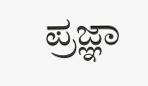ಪ್ರಜ್ಞಾ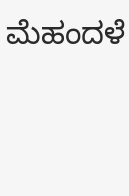ಮೆಹಂದಳೆ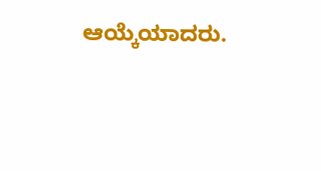ಆಯ್ಕೆಯಾದರು.